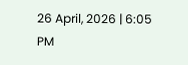26 April, 2026 | 6:05 PM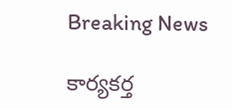Breaking News

కార్యకర్త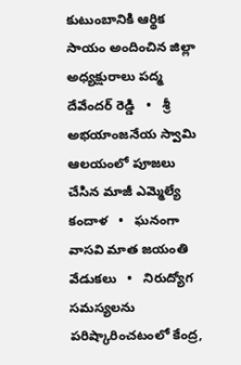కుటుంబానికి ఆర్థిక సాయం అందించిన జిల్లా అధ్యక్షురాలు పద్మ దేవేందర్ రెడ్డి   •   శ్రీ అభయాంజనేయ స్వామి ఆలయంలో పూజలు చేసిన మాజీ ఎమ్మెల్యే కందాళ   •   ఘనంగా వాసవి మాత జయంతి వేడుకలు   •   నిరుద్యోగ సమస్యలను పరిష్కారించటంలో కేంద్ర,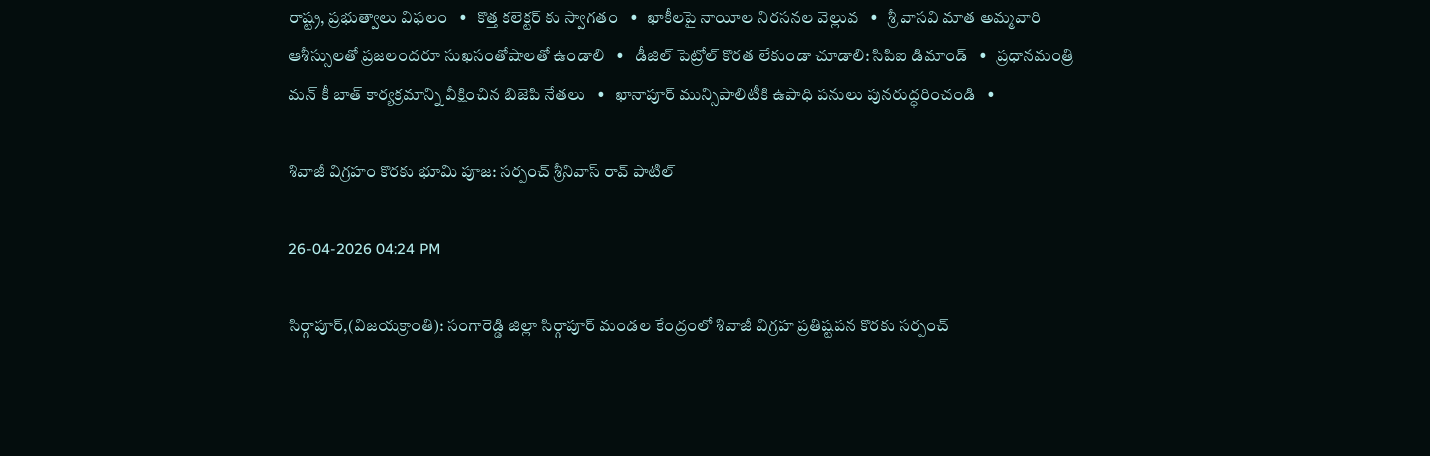రాష్ట్ర, ప్రభుత్వాలు విఫలం   •   కొత్త కలెక్టర్ కు స్వాగతం   •   ఖాకీలపై నాయీల నిరసనల వెల్లువ   •   శ్రీ వాసవి మాత అమ్మవారి ఆశీస్సులతో ప్రజలందరూ సుఖసంతోషాలతో ఉండాలి   •   డీజిల్ పెట్రోల్ కొరత లేకుండా చూడాలి: సిపిఐ డిమాండ్   •   ప్రధానమంత్రి మన్ కీ బాత్ కార్యక్రమాన్ని వీక్షించిన బిజెపి నేతలు   •   ఖానాపూర్ మున్సిపాలిటీకి ఉపాధి పనులు పునరుద్ధరించండి   •

శివాజీ విగ్రహం కొరకు భూమి పూజ: సర్పంచ్ శ్రీనివాస్ రావ్ పాటిల్

26-04-2026 04:24 PM

సిర్గాపూర్,(విజయక్రాంతి): సంగారెడ్డి జిల్లా సిర్గాపూర్ మండల కేంద్రంలో శివాజీ విగ్రహ ప్రతిష్టపన కొరకు సర్పంచ్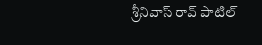శ్రీనివాస్ రావ్ పాటిల్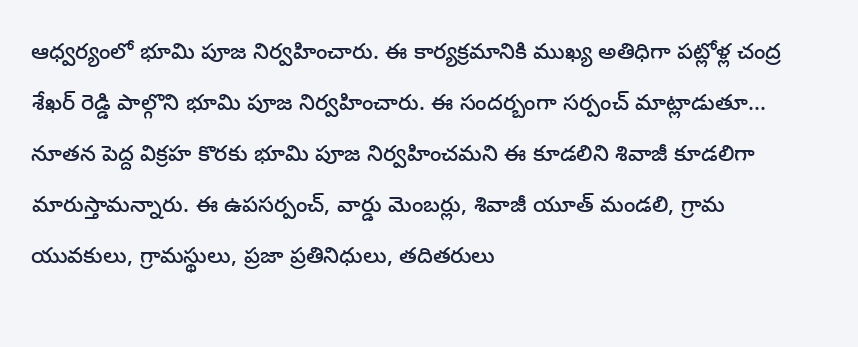ఆధ్వర్యంలో భూమి పూజ నిర్వహించారు. ఈ కార్యక్రమానికి ముఖ్య అతిధిగా పట్లోళ్ల చంద్ర శేఖర్ రెడ్డి పాల్గొని భూమి పూజ నిర్వహించారు. ఈ సందర్బంగా సర్పంచ్ మాట్లాడుతూ... నూతన పెద్ద విక్రహ కొరకు భూమి పూజ నిర్వహించమని ఈ కూడలిని శివాజీ కూడలిగా మారుస్తామన్నారు. ఈ ఉపసర్పంచ్, వార్డు మెంబర్లు, శివాజీ యూత్ మండలి, గ్రామ యువకులు, గ్రామస్థులు, ప్రజా ప్రతినిధులు, తదితరులు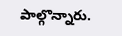పాల్గొన్నారు.